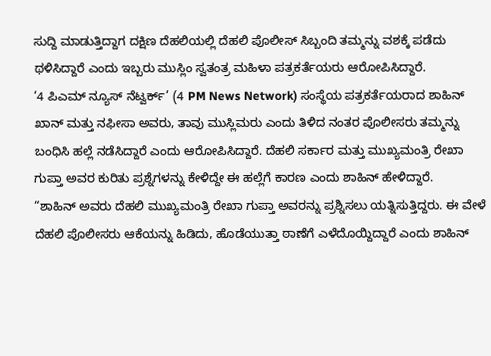ಸುದ್ದಿ ಮಾಡುತ್ತಿದ್ದಾಗ ದಕ್ಷಿಣ ದೆಹಲಿಯಲ್ಲಿ ದೆಹಲಿ ಪೊಲೀಸ್ ಸಿಬ್ಬಂದಿ ತಮ್ಮನ್ನು ವಶಕ್ಕೆ ಪಡೆದು ಥಳಿಸಿದ್ದಾರೆ ಎಂದು ಇಬ್ಬರು ಮುಸ್ಲಿಂ ಸ್ವತಂತ್ರ ಮಹಿಳಾ ಪತ್ರಕರ್ತೆಯರು ಆರೋಪಿಸಿದ್ದಾರೆ.
‘4 ಪಿಎಮ್ ನ್ಯೂಸ್ ನೆಟ್ವರ್ಕ್’ (4 PM News Network) ಸಂಸ್ಥೆಯ ಪತ್ರಕರ್ತೆಯರಾದ ಶಾಹಿನ್ ಖಾನ್ ಮತ್ತು ನಫೀಸಾ ಅವರು, ತಾವು ಮುಸ್ಲಿಮರು ಎಂದು ತಿಳಿದ ನಂತರ ಪೊಲೀಸರು ತಮ್ಮನ್ನು ಬಂಧಿಸಿ ಹಲ್ಲೆ ನಡೆಸಿದ್ದಾರೆ ಎಂದು ಆರೋಪಿಸಿದ್ದಾರೆ. ದೆಹಲಿ ಸರ್ಕಾರ ಮತ್ತು ಮುಖ್ಯಮಂತ್ರಿ ರೇಖಾ ಗುಪ್ತಾ ಅವರ ಕುರಿತು ಪ್ರಶ್ನೆಗಳನ್ನು ಕೇಳಿದ್ದೇ ಈ ಹಲ್ಲೆಗೆ ಕಾರಣ ಎಂದು ಶಾಹಿನ್ ಹೇಳಿದ್ದಾರೆ.
“ಶಾಹಿನ್ ಅವರು ದೆಹಲಿ ಮುಖ್ಯಮಂತ್ರಿ ರೇಖಾ ಗುಪ್ತಾ ಅವರನ್ನು ಪ್ರಶ್ನಿಸಲು ಯತ್ನಿಸುತ್ತಿದ್ದರು. ಈ ವೇಳೆ ದೆಹಲಿ ಪೊಲೀಸರು ಆಕೆಯನ್ನು ಹಿಡಿದು, ಹೊಡೆಯುತ್ತಾ ಠಾಣೆಗೆ ಎಳೆದೊಯ್ದಿದ್ದಾರೆ ಎಂದು ಶಾಹಿನ್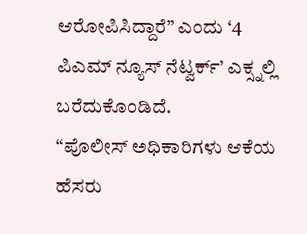ಆರೋಪಿಸಿದ್ದಾರೆ” ಎಂದು ‘4 ಪಿಎಮ್ ನ್ಯೂಸ್ ನೆಟ್ವರ್ಕ್’ ಎಕ್ಸ್ನಲ್ಲಿ ಬರೆದುಕೊಂಡಿದೆ.
“ಪೊಲೀಸ್ ಅಧಿಕಾರಿಗಳು ಆಕೆಯ ಹೆಸರು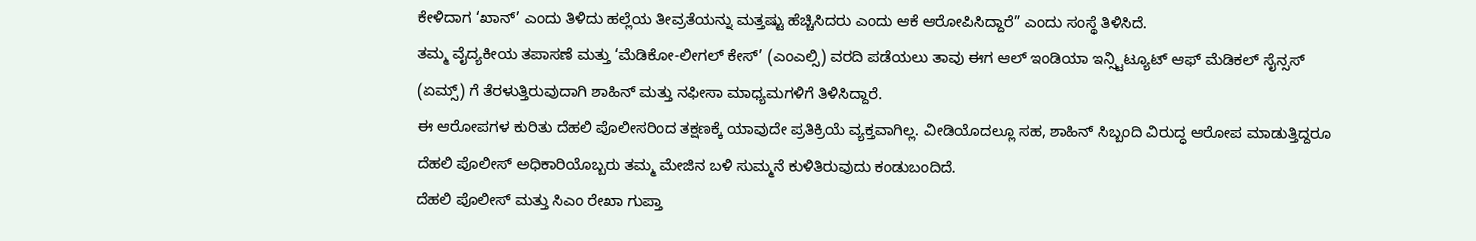ಕೇಳಿದಾಗ ‘ಖಾನ್’ ಎಂದು ತಿಳಿದು ಹಲ್ಲೆಯ ತೀವ್ರತೆಯನ್ನು ಮತ್ತಷ್ಟು ಹೆಚ್ಚಿಸಿದರು ಎಂದು ಆಕೆ ಆರೋಪಿಸಿದ್ದಾರೆ” ಎಂದು ಸಂಸ್ಥೆ ತಿಳಿಸಿದೆ.
ತಮ್ಮ ವೈದ್ಯಕೀಯ ತಪಾಸಣೆ ಮತ್ತು ‘ಮೆಡಿಕೋ-ಲೀಗಲ್ ಕೇಸ್’ (ಎಂಎಲ್ಸಿ) ವರದಿ ಪಡೆಯಲು ತಾವು ಈಗ ಆಲ್ ಇಂಡಿಯಾ ಇನ್ಸ್ಟಿಟ್ಯೂಟ್ ಆಫ್ ಮೆಡಿಕಲ್ ಸೈನ್ಸಸ್ (ಏಮ್ಸ್) ಗೆ ತೆರಳುತ್ತಿರುವುದಾಗಿ ಶಾಹಿನ್ ಮತ್ತು ನಫೀಸಾ ಮಾಧ್ಯಮಗಳಿಗೆ ತಿಳಿಸಿದ್ದಾರೆ.
ಈ ಆರೋಪಗಳ ಕುರಿತು ದೆಹಲಿ ಪೊಲೀಸರಿಂದ ತಕ್ಷಣಕ್ಕೆ ಯಾವುದೇ ಪ್ರತಿಕ್ರಿಯೆ ವ್ಯಕ್ತವಾಗಿಲ್ಲ. ವೀಡಿಯೊದಲ್ಲೂ ಸಹ, ಶಾಹಿನ್ ಸಿಬ್ಬಂದಿ ವಿರುದ್ಧ ಆರೋಪ ಮಾಡುತ್ತಿದ್ದರೂ ದೆಹಲಿ ಪೊಲೀಸ್ ಅಧಿಕಾರಿಯೊಬ್ಬರು ತಮ್ಮ ಮೇಜಿನ ಬಳಿ ಸುಮ್ಮನೆ ಕುಳಿತಿರುವುದು ಕಂಡುಬಂದಿದೆ.
ದೆಹಲಿ ಪೊಲೀಸ್ ಮತ್ತು ಸಿಎಂ ರೇಖಾ ಗುಪ್ತಾ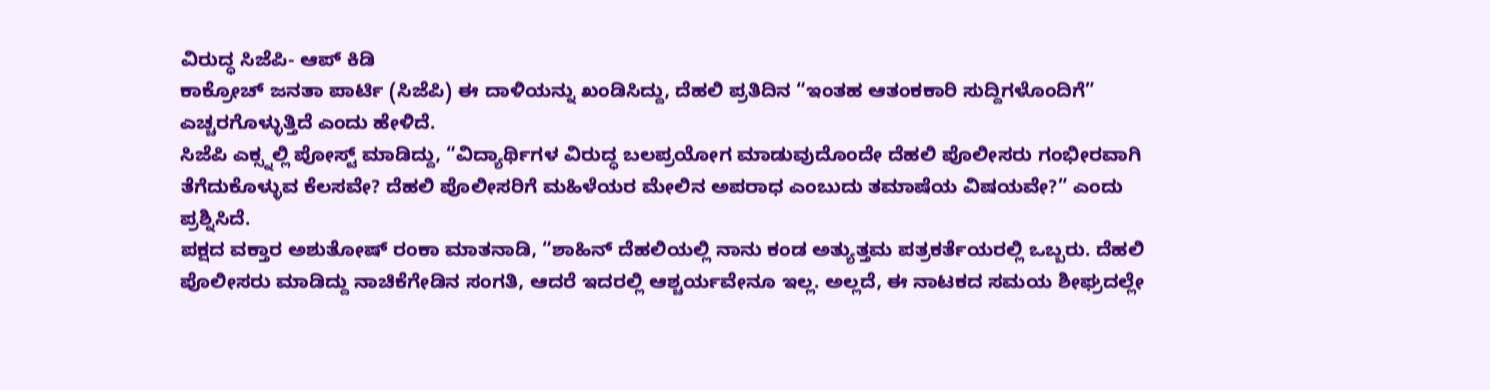ವಿರುದ್ಧ ಸಿಜೆಪಿ- ಆಪ್ ಕಿಡಿ
ಕಾಕ್ರೋಚ್ ಜನತಾ ಪಾರ್ಟಿ (ಸಿಜೆಪಿ) ಈ ದಾಳಿಯನ್ನು ಖಂಡಿಸಿದ್ದು, ದೆಹಲಿ ಪ್ರತಿದಿನ “ಇಂತಹ ಆತಂಕಕಾರಿ ಸುದ್ದಿಗಳೊಂದಿಗೆ” ಎಚ್ಚರಗೊಳ್ಳುತ್ತಿದೆ ಎಂದು ಹೇಳಿದೆ.
ಸಿಜೆಪಿ ಎಕ್ಸ್ನಲ್ಲಿ ಪೋಸ್ಟ್ ಮಾಡಿದ್ದು, “ವಿದ್ಯಾರ್ಥಿಗಳ ವಿರುದ್ಧ ಬಲಪ್ರಯೋಗ ಮಾಡುವುದೊಂದೇ ದೆಹಲಿ ಪೊಲೀಸರು ಗಂಭೀರವಾಗಿ ತೆಗೆದುಕೊಳ್ಳುವ ಕೆಲಸವೇ? ದೆಹಲಿ ಪೊಲೀಸರಿಗೆ ಮಹಿಳೆಯರ ಮೇಲಿನ ಅಪರಾಧ ಎಂಬುದು ತಮಾಷೆಯ ವಿಷಯವೇ?” ಎಂದು ಪ್ರಶ್ನಿಸಿದೆ.
ಪಕ್ಷದ ವಕ್ತಾರ ಅಶುತೋಷ್ ರಂಕಾ ಮಾತನಾಡಿ, “ಶಾಹಿನ್ ದೆಹಲಿಯಲ್ಲಿ ನಾನು ಕಂಡ ಅತ್ಯುತ್ತಮ ಪತ್ರಕರ್ತೆಯರಲ್ಲಿ ಒಬ್ಬರು. ದೆಹಲಿ ಪೊಲೀಸರು ಮಾಡಿದ್ದು ನಾಚಿಕೆಗೇಡಿನ ಸಂಗತಿ, ಆದರೆ ಇದರಲ್ಲಿ ಆಶ್ಚರ್ಯವೇನೂ ಇಲ್ಲ. ಅಲ್ಲದೆ, ಈ ನಾಟಕದ ಸಮಯ ಶೀಘ್ರದಲ್ಲೇ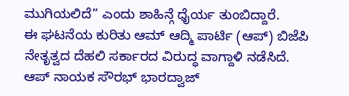ಮುಗಿಯಲಿದೆ” ಎಂದು ಶಾಹಿನ್ಗೆ ಧೈರ್ಯ ತುಂಬಿದ್ದಾರೆ.
ಈ ಘಟನೆಯ ಕುರಿತು ಆಮ್ ಆದ್ಮಿ ಪಾರ್ಟಿ (ಆಪ್) ಬಿಜೆಪಿ ನೇತೃತ್ವದ ದೆಹಲಿ ಸರ್ಕಾರದ ವಿರುದ್ಧ ವಾಗ್ದಾಳಿ ನಡೆಸಿದೆ.
ಆಪ್ ನಾಯಕ ಸೌರಭ್ ಭಾರದ್ವಾಜ್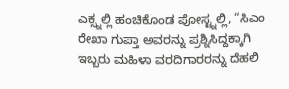ಎಕ್ಸ್ನಲ್ಲಿ ಹಂಚಿಕೊಂಡ ಪೋಸ್ಟ್ನಲ್ಲಿ, “ಸಿಎಂ ರೇಖಾ ಗುಪ್ತಾ ಅವರನ್ನು ಪ್ರಶ್ನಿಸಿದ್ದಕ್ಕಾಗಿ ಇಬ್ಬರು ಮಹಿಳಾ ವರದಿಗಾರರನ್ನು ದೆಹಲಿ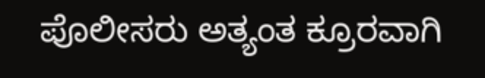ಪೊಲೀಸರು ಅತ್ಯಂತ ಕ್ರೂರವಾಗಿ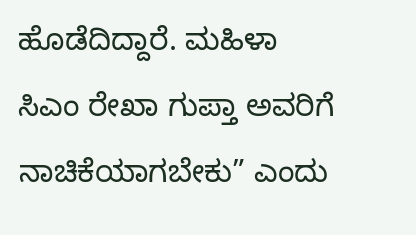ಹೊಡೆದಿದ್ದಾರೆ. ಮಹಿಳಾ ಸಿಎಂ ರೇಖಾ ಗುಪ್ತಾ ಅವರಿಗೆ ನಾಚಿಕೆಯಾಗಬೇಕು” ಎಂದು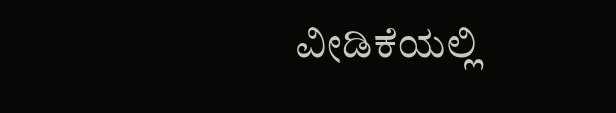ವೀಡಿಕೆಯಲ್ಲಿ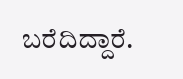ಬರೆದಿದ್ದಾರೆ.